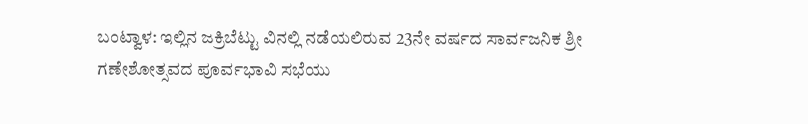ಬಂಟ್ವಾಳ: ಇಲ್ಲಿನ ಜಕ್ರಿಬೆಟ್ಟು ವಿನಲ್ಲಿ ನಡೆಯಲಿರುವ 23ನೇ ವರ್ಷದ ಸಾರ್ವಜನಿಕ ಶ್ರೀ ಗಣೇಶೋತ್ಸವದ ಪೂರ್ವಭಾವಿ ಸಭೆಯು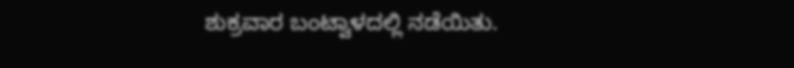ಶುಕ್ರವಾರ ಬಂಟ್ವಾಳದಲ್ಲಿ ನಡೆಯಿತು.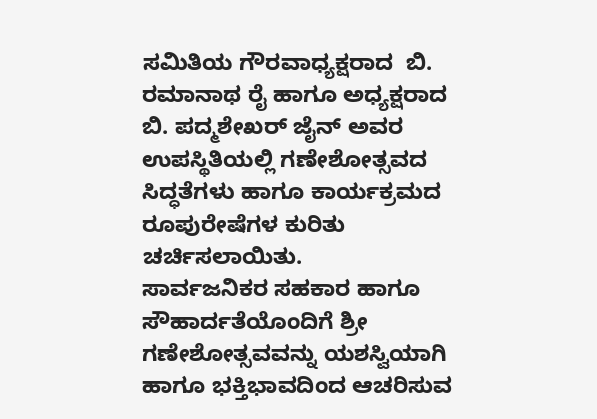ಸಮಿತಿಯ ಗೌರವಾಧ್ಯಕ್ಷರಾದ  ಬಿ. ರಮಾನಾಥ ರೈ ಹಾಗೂ ಅಧ್ಯಕ್ಷರಾದ  ಬಿ. ಪದ್ಮಶೇಖರ್ ಜೈನ್ ಅವರ ಉಪಸ್ಥಿತಿಯಲ್ಲಿ ಗಣೇಶೋತ್ಸವದ ಸಿದ್ಧತೆಗಳು ಹಾಗೂ ಕಾರ್ಯಕ್ರಮದ ರೂಪುರೇಷೆಗಳ ಕುರಿತು ಚರ್ಚಿಸಲಾಯಿತು.
ಸಾರ್ವಜನಿಕರ ಸಹಕಾರ ಹಾಗೂ ಸೌಹಾರ್ದತೆಯೊಂದಿಗೆ ಶ್ರೀ ಗಣೇಶೋತ್ಸವವನ್ನು ಯಶಸ್ವಿಯಾಗಿ ಹಾಗೂ ಭಕ್ತಿಭಾವದಿಂದ ಆಚರಿಸುವ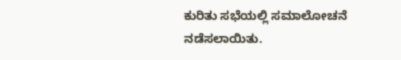ಕುರಿತು ಸಭೆಯಲ್ಲಿ ಸಮಾಲೋಚನೆ ನಡೆಸಲಾಯಿತು.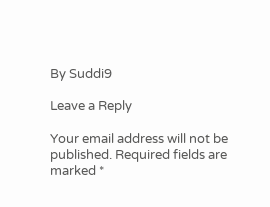By Suddi9

Leave a Reply

Your email address will not be published. Required fields are marked *